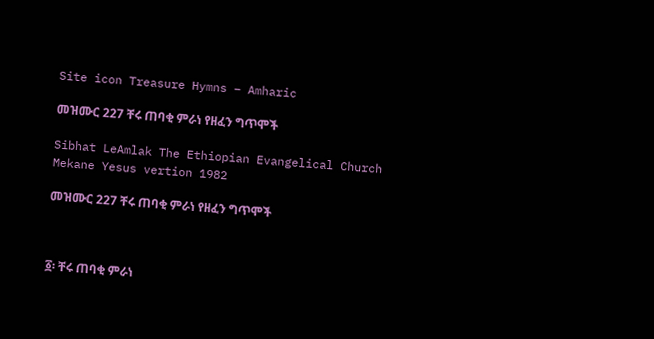Site icon Treasure Hymns – Amharic

መዝሙር 227 ቸሩ ጠባቂ ምራነ የዘፈን ግጥሞች

Sibhat LeAmlak The Ethiopian Evangelical Church Mekane Yesus vertion 1982

መዝሙር 227 ቸሩ ጠባቂ ምራነ የዘፈን ግጥሞች



፩፡ ቸሩ ጠባቂ ምራነ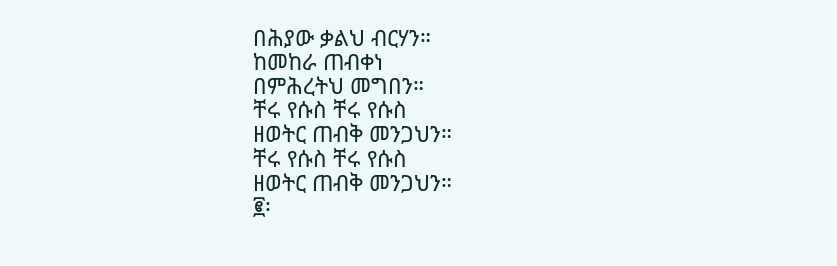በሕያው ቃልህ ብርሃን።
ከመከራ ጠብቀነ
በምሕረትህ መግበን።
ቸሩ የሱስ ቸሩ የሱስ
ዘወትር ጠብቅ መንጋህን።
ቸሩ የሱስ ቸሩ የሱስ
ዘወትር ጠብቅ መንጋህን።
፪፡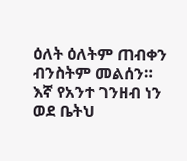ዕለት ዕለትም ጠብቀን
ብንስትም መልሰን።
እኛ የአንተ ገንዘብ ነን
ወደ ቤትህ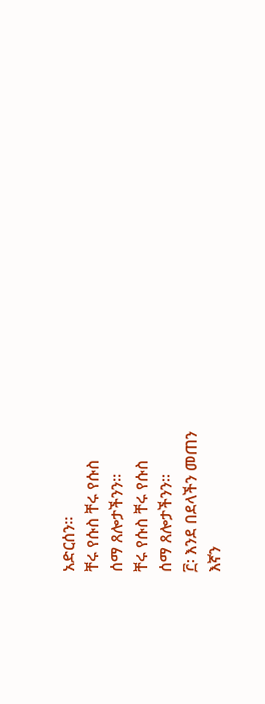አድርሰን።
ቸሩ የሱስ ቸሩ የሱስ
ሰማ ጸሎታችንን።
ቸሩ የሱስ ቸሩ የሱስ
ሰማ ጸሎታችንን።
፫፡ እንደ በደላችን መጠን
እኛን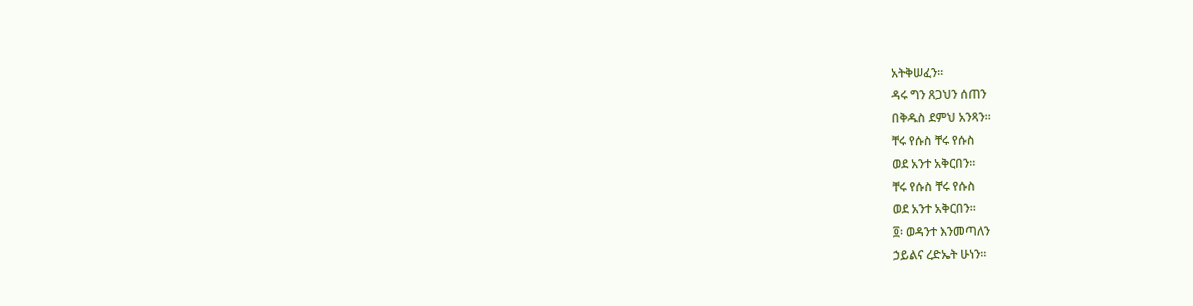አትቅሠፈን።
ዳሩ ግን ጸጋህን ሰጠን
በቅዱስ ደምህ አንጻን።
ቸሩ የሱስ ቸሩ የሱስ
ወደ አንተ አቅርበን።
ቸሩ የሱስ ቸሩ የሱስ
ወደ አንተ አቅርበን።
፬፡ ወዳንተ እንመጣለን
ኃይልና ረድኤት ሁነን።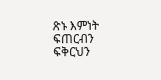ጽኑ እምነት ፍጠርብን
ፍቅርህን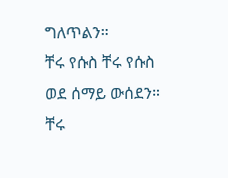ግለጥልን።
ቸሩ የሱስ ቸሩ የሱስ
ወደ ሰማይ ውሰደን።
ቸሩ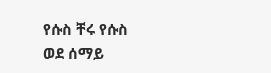የሱስ ቸሩ የሱስ
ወደ ሰማይ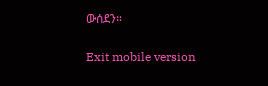ውሰደን።

Exit mobile version